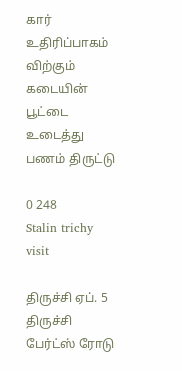கார் உதிரிப்பாகம் விற்கும் கடையின் பூட்டை உடைத்து பணம் திருட்டு

0 248
Stalin trichy visit

திருச்சி ஏப். 5  திருச்சி பேர்ட்ஸ் ரோடு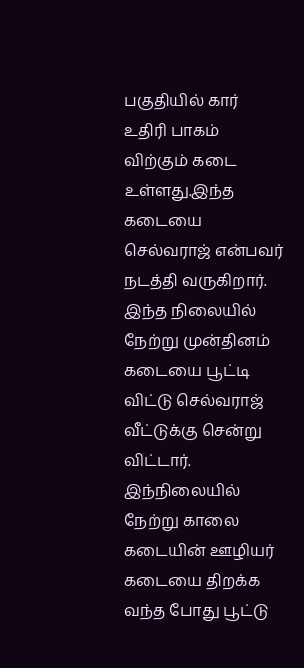பகுதியில் கார் உதிரி பாகம் விற்கும் கடை உள்ளது.இந்த கடையை செல்வராஜ் என்பவர் நடத்தி வருகிறார். இந்த நிலையில் நேற்று முன்தினம் கடையை பூட்டி விட்டு செல்வராஜ் வீட்டுக்கு சென்று விட்டார். இந்நிலையில் நேற்று காலை கடையின் ஊழியர் கடையை திறக்க வந்த போது பூட்டு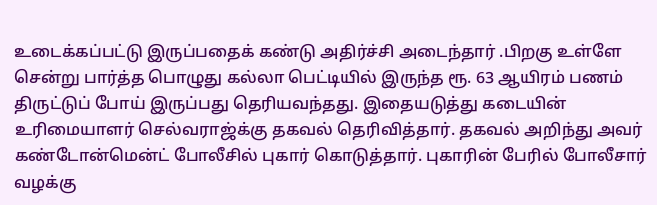உடைக்கப்பட்டு இருப்பதைக் கண்டு அதிர்ச்சி அடைந்தார் .பிறகு உள்ளே சென்று பார்த்த பொழுது கல்லா பெட்டியில் இருந்த ரூ. 63 ஆயிரம் பணம் திருட்டுப் போய் இருப்பது தெரியவந்தது. இதையடுத்து கடையின் உரிமையாளர் செல்வராஜ்க்கு தகவல் தெரிவித்தார். தகவல் அறிந்து அவர் கண்டோன்மென்ட் போலீசில் புகார் கொடுத்தார். புகாரின் பேரில் போலீசார் வழக்கு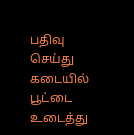பதிவு செய்து கடையில் பூட்டை உடைத்து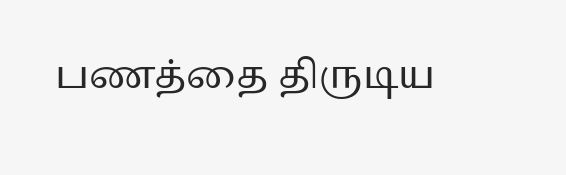பணத்தை திருடிய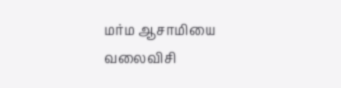மர்ம ஆசாமியை வலைவிசி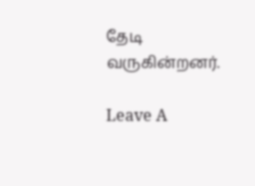தேடி வருகின்றனர்.

Leave A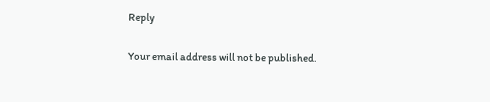Reply

Your email address will not be published.